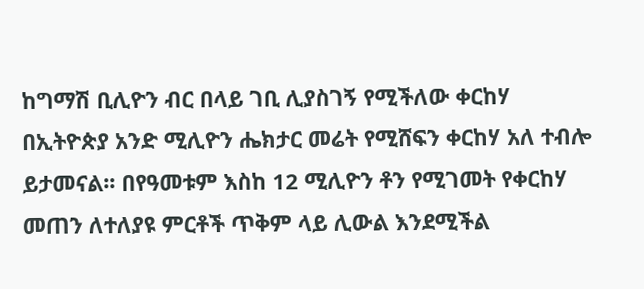ከግማሽ ቢሊዮን ብር በላይ ገቢ ሊያስገኝ የሚችለው ቀርከሃ
በኢትዮጵያ አንድ ሚሊዮን ሔክታር መሬት የሚሸፍን ቀርከሃ አለ ተብሎ ይታመናል፡፡ በየዓመቱም እስከ 12 ሚሊዮን ቶን የሚገመት የቀርከሃ መጠን ለተለያዩ ምርቶች ጥቅም ላይ ሊውል እንደሚችል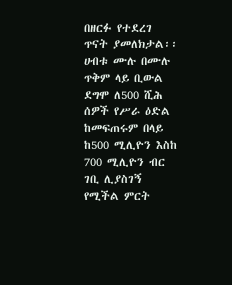በዘርፉ የተደረገ ጥናት ያመለክታል፡፡ ሀብቱ ሙሉ በሙሉ ጥቅም ላይ ቢውል ደግሞ ለ500 ሺሕ ሰዎች የሥራ ዕድል ከመፍጠሩም በላይ ከ500 ሚሊዮን እስከ 700 ሚሊዮን ብር ገቢ ሊያስገኝ የሚችል ምርት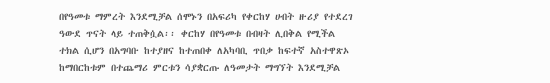በየዓመቱ ማምረት እንደሚቻል ሰሞኑን በአፍሪካ የቀርከሃ ሀብት ዙሪያ የተደረገ ዓውደ ጥናት ላይ ተጠቅሷል፡፡ ቀርከሃ በየዓመቱ በብዛት ሊበቅል የሚችል ተክል ሲሆን በአግባቡ ከተያዘና ከተጠበቀ ለአካባቢ ጥበቃ ከፍተኛ አስተዋጽኦ ከማበርከቱም በተጨማሪ ምርቱን ሳያቋርጡ ለዓመታት ማግኘት እንደሚቻል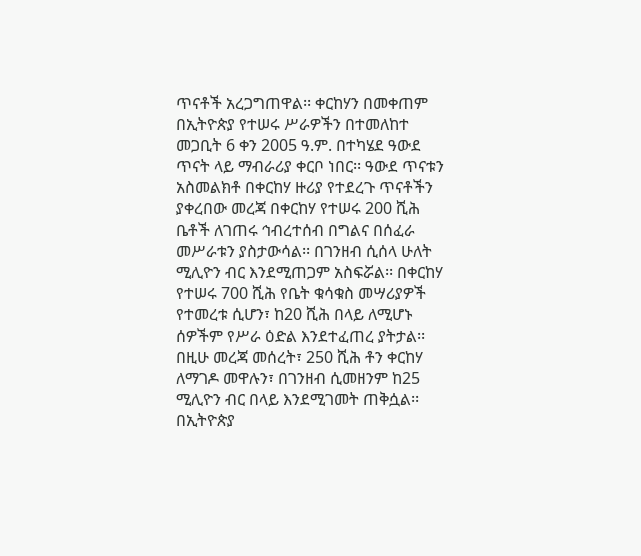ጥናቶች አረጋግጠዋል፡፡ ቀርከሃን በመቀጠም በኢትዮጵያ የተሠሩ ሥራዎችን በተመለከተ መጋቢት 6 ቀን 2005 ዓ.ም. በተካሄደ ዓውደ ጥናት ላይ ማብራሪያ ቀርቦ ነበር፡፡ ዓውደ ጥናቱን አስመልክቶ በቀርከሃ ዙሪያ የተደረጉ ጥናቶችን ያቀረበው መረጃ በቀርከሃ የተሠሩ 200 ሺሕ ቤቶች ለገጠሩ ኅብረተሰብ በግልና በሰፈራ መሥራቱን ያስታውሳል፡፡ በገንዘብ ሲሰላ ሁለት ሚሊዮን ብር እንደሚጠጋም አስፍሯል፡፡ በቀርከሃ የተሠሩ 700 ሺሕ የቤት ቁሳቁስ መሣሪያዎች የተመረቱ ሲሆን፣ ከ20 ሺሕ በላይ ለሚሆኑ ሰዎችም የሥራ ዕድል እንደተፈጠረ ያትታል፡፡ በዚሁ መረጃ መሰረት፣ 250 ሺሕ ቶን ቀርከሃ ለማገዶ መዋሉን፣ በገንዘብ ሲመዘንም ከ25 ሚሊዮን ብር በላይ እንደሚገመት ጠቅሷል፡፡ በኢትዮጵያ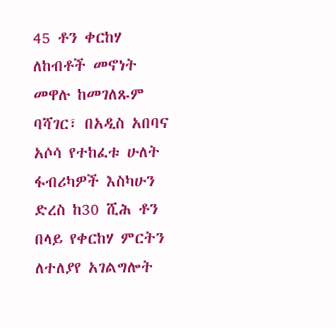45 ቶን ቀርከሃ ለከብቶች መኖነት መዋሉ ከመገለጹም ባሻገር፣ በአዲስ አበባና አሶሳ የተከፈቱ ሁለት ፋብሪካዎች እስካሁን ድረስ ከ30 ሺሕ ቶን በላይ የቀርከሃ ምርትን ለተለያየ አገልግሎት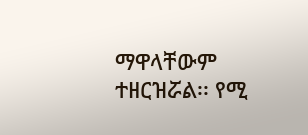ማዋላቸውም ተዘርዝሯል፡፡ የሚ